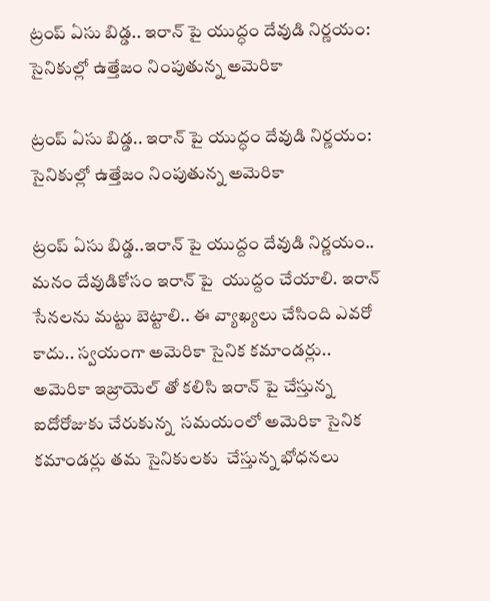ట్రంప్ ఏసు బిడ్డ.. ఇరాన్ పై యుద్ధం దేవుడి నిర్ణయం: సైనికుల్లో ఉత్తేజం నింపుతున్న అమెరికా

ట్రంప్ ఏసు బిడ్డ.. ఇరాన్ పై యుద్ధం దేవుడి నిర్ణయం: సైనికుల్లో ఉత్తేజం నింపుతున్న అమెరికా

ట్రంప్ ఏసు బిడ్డ..ఇరాన్ పై యుద్దం దేవుడి నిర్ణయం.. మనం దేవుడికోసం ఇరాన్ పై  యుద్దం చేయాలి. ఇరాన్ సేనలను మట్టు బెట్టాలి.. ఈ వ్యాఖ్యలు చేసింది ఎవరో కాదు.. స్వయంగా అమెరికా సైనిక కమాండర్లు.. అమెరికా ఇజ్రాయెల్ తో కలిసి ఇరాన్ పై చేస్తున్న ఐదోరోజుకు చేరుకున్న  సమయంలో అమెరికా సైనిక కమాండర్లు తమ సైనికులకు  చేస్తున్న భోధనలు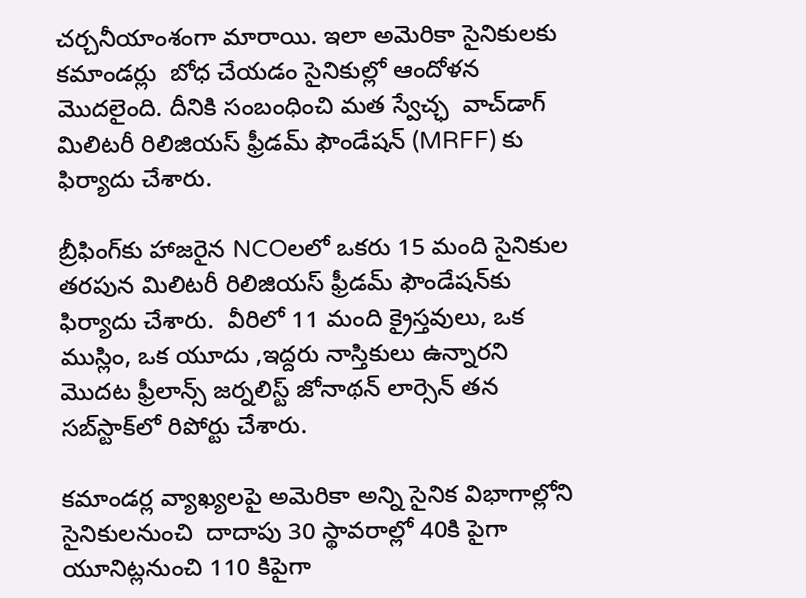చర్చనీయాంశంగా మారాయి. ఇలా అమెరికా సైనికులకు కమాండర్లు  బోధ చేయడం సైనికుల్లో ఆందోళన మొదలైంది. దీనికి సంబంధించి మత స్వేచ్ఛ  వాచ్‌డాగ్ మిలిటరీ రిలిజియస్ ఫ్రీడమ్ ఫౌండేషన్ (MRFF) కు ఫిర్యాదు చేశారు.

బ్రీఫింగ్‌కు హాజరైన NCOలలో ఒకరు 15 మంది సైనికుల తరపున మిలిటరీ రిలిజియస్ ఫ్రీడమ్ ఫౌండేషన్‌కు ఫిర్యాదు చేశారు.  వీరిలో 11 మంది క్రైస్తవులు, ఒక ముస్లిం, ఒక యూదు ,ఇద్దరు నాస్తికులు ఉన్నారని  మొదట ఫ్రీలాన్స్ జర్నలిస్ట్ జోనాథన్ లార్సెన్ తన సబ్‌స్టాక్‌లో రిపోర్టు చేశారు.

కమాండర్ల వ్యాఖ్యలపై అమెరికా అన్ని సైనిక విభాగాల్లోని సైనికులనుంచి  దాదాపు 30 స్థావరాల్లో 40కి పైగా యూనిట్లనుంచి 110 కిపైగా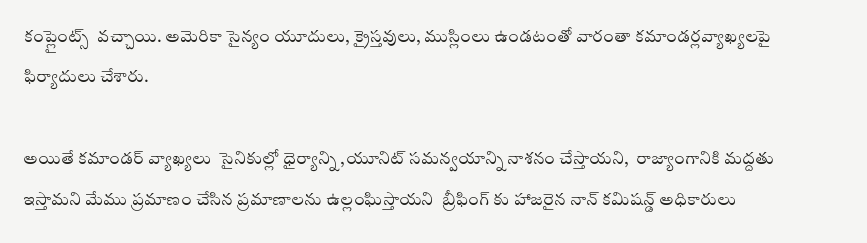కంప్లైంట్స్  వచ్చాయి. అమెరికా సైన్యం యూదులు, క్రైస్తవులు, ముస్లింలు ఉండటంతో వారంతా కమాండర్లవ్యాఖ్యలపై  ఫిర్యాదులు చేశారు.

అయితే కమాండర్ వ్యాఖ్యలు  సైనికుల్లో ధైర్యాన్ని ,యూనిట్ సమన్వయాన్ని నాశనం చేస్తాయని,  రాజ్యాంగానికి మద్దతు ఇస్తామని మేము ప్రమాణం చేసిన ప్రమాణాలను ఉల్లంఘిస్తాయని  బ్రీఫింగ్ కు హాజరైన నాన్ కమిషన్డ్ అధికారులు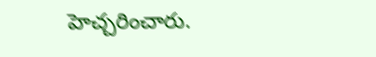హెచ్చరించారు.